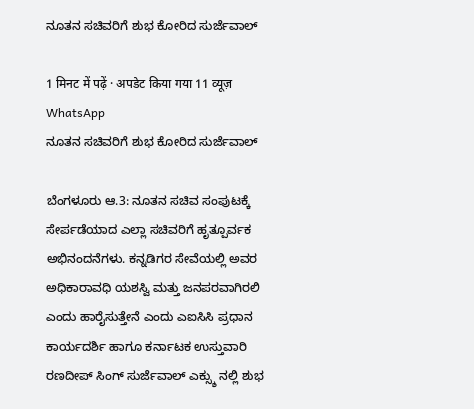ನೂತನ ಸಚಿವರಿಗೆ ಶುಭ ಕೋರಿದ ಸುರ್ಜೆವಾಲ್

1 मिनट में पढ़ें · अपडेट किया गया 11 व्यूज़
WhatsApp
ನೂತನ ಸಚಿವರಿಗೆ ಶುಭ ಕೋರಿದ ಸುರ್ಜೆವಾಲ್

ಬೆಂಗಳೂರು ಆ.3: ನೂತನ ಸಚಿವ ಸಂಪುಟಕ್ಕೆ ಸೇರ್ಪಡೆಯಾದ ಎಲ್ಲಾ ಸಚಿವರಿಗೆ ಹೃತ್ಪೂರ್ವಕ ಅಭಿನಂದನೆಗಳು. ಕನ್ನಡಿಗರ ಸೇವೆಯಲ್ಲಿ ಅವರ ಅಧಿಕಾರಾವಧಿ ಯಶಸ್ವಿ ಮತ್ತು ಜನಪರವಾಗಿರಲಿ ಎಂದು ಹಾರೈಸುತ್ತೇನೆ ಎಂದು ಎಐಸಿಸಿ ಪ್ರಧಾನ ಕಾರ್ಯದರ್ಶಿ ಹಾಗೂ ಕರ್ನಾಟಕ ಉಸ್ತುವಾರಿ ರಣದೀಪ್ ಸಿಂಗ್ ಸುರ್ಜೆವಾಲ್ ಎಕ್ಸ್ಶು ನಲ್ಲಿ ಶುಭ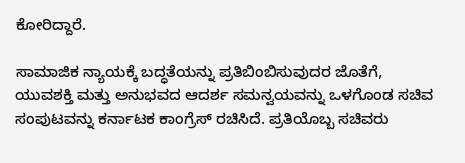ಕೋರಿದ್ದಾರೆ.

ಸಾಮಾಜಿಕ ನ್ಯಾಯಕ್ಕೆ ಬದ್ಧತೆಯನ್ನು ಪ್ರತಿಬಿಂಬಿಸುವುದರ ಜೊತೆಗೆ, ಯುವಶಕ್ತಿ ಮತ್ತು ಅನುಭವದ ಆದರ್ಶ ಸಮನ್ವಯವನ್ನು ಒಳಗೊಂಡ ಸಚಿವ ಸಂಪುಟವನ್ನು ಕರ್ನಾಟಕ ಕಾಂಗ್ರೆಸ್ ರಚಿಸಿದೆ. ಪ್ರತಿಯೊಬ್ಬ ಸಚಿವರು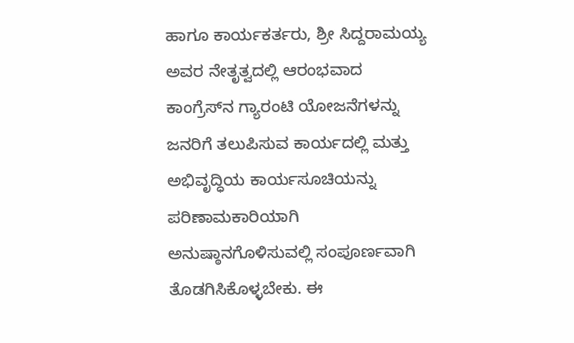ಹಾಗೂ ಕಾರ್ಯಕರ್ತರು, ಶ್ರೀ ಸಿದ್ದರಾಮಯ್ಯ ಅವರ ನೇತೃತ್ವದಲ್ಲಿ ಆರಂಭವಾದ ಕಾಂಗ್ರೆಸ್‌ನ ಗ್ಯಾರಂಟಿ ಯೋಜನೆಗಳನ್ನು ಜನರಿಗೆ ತಲುಪಿಸುವ ಕಾರ್ಯದಲ್ಲಿ ಮತ್ತು ಅಭಿವೃದ್ಧಿಯ ಕಾರ್ಯಸೂಚಿಯನ್ನು ಪರಿಣಾಮಕಾರಿಯಾಗಿ ಅನುಷ್ಠಾನಗೊಳಿಸುವಲ್ಲಿ ಸಂಪೂರ್ಣವಾಗಿ ತೊಡಗಿಸಿಕೊಳ್ಳಬೇಕು. ಈ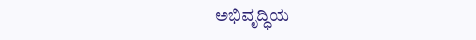ಅಭಿವೃದ್ಧಿಯ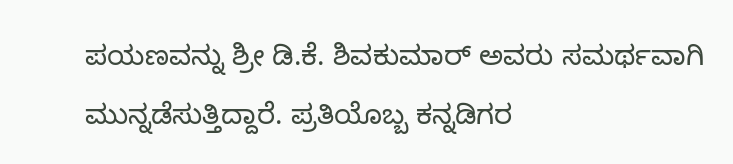ಪಯಣವನ್ನು ಶ್ರೀ ಡಿ.ಕೆ. ಶಿವಕುಮಾರ್ ಅವರು ಸಮರ್ಥವಾಗಿ ಮುನ್ನಡೆಸುತ್ತಿದ್ದಾರೆ. ಪ್ರತಿಯೊಬ್ಬ ಕನ್ನಡಿಗರ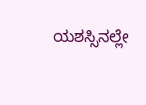ಯಶಸ್ಸಿನಲ್ಲೇ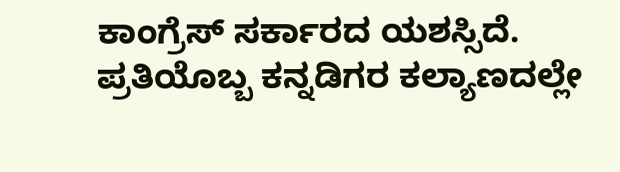ಕಾಂಗ್ರೆಸ್ ಸರ್ಕಾರದ ಯಶಸ್ಸಿದೆ. ಪ್ರತಿಯೊಬ್ಬ ಕನ್ನಡಿಗರ ಕಲ್ಯಾಣದಲ್ಲೇ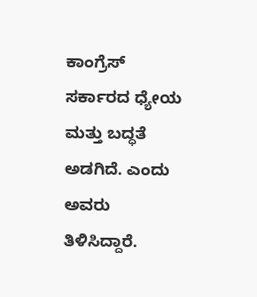ಕಾಂಗ್ರೆಸ್ ಸರ್ಕಾರದ ಧ್ಯೇಯ ಮತ್ತು ಬದ್ಧತೆ ಅಡಗಿದೆ. ಎಂದು ಅವರು ತಿಳಿಸಿದ್ದಾರೆ.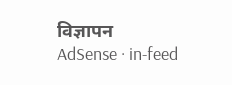विज्ञापन
AdSense · in-feed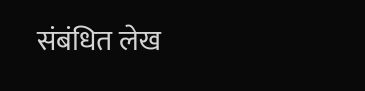संबंधित लेख